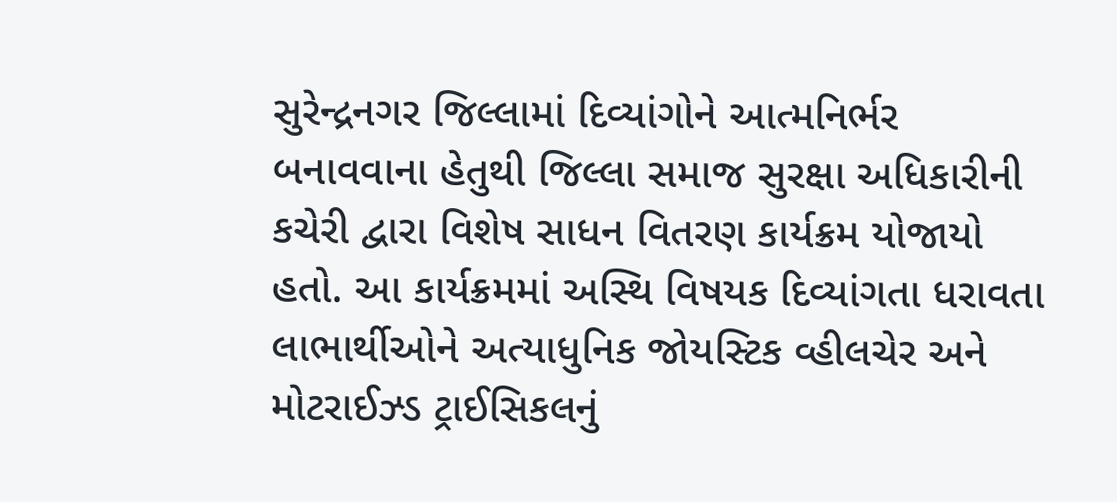સુરેન્દ્રનગર જિલ્લામાં દિવ્યાંગોને આત્મનિર્ભર બનાવવાના હેતુથી જિલ્લા સમાજ સુરક્ષા અધિકારીની કચેરી દ્વારા વિશેષ સાધન વિતરણ કાર્યક્રમ યોજાયો હતો. આ કાર્યક્રમમાં અસ્થિ વિષયક દિવ્યાંગતા ધરાવતા લાભાર્થીઓને અત્યાધુનિક જોયસ્ટિક વ્હીલચેર અને મોટરાઈઝ્ડ ટ્રાઈસિકલનું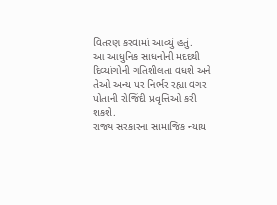વિતરણ કરવામાં આવ્યું હતું.
આ આધુનિક સાધનોની મદદથી દિવ્યાંગોની ગતિશીલતા વધશે અને તેઓ અન્ય પર નિર્ભર રહ્યા વગર પોતાની રોજિંદી પ્રવૃત્તિઓ કરી શકશે.
રાજ્ય સરકારના સામાજિક ન્યાય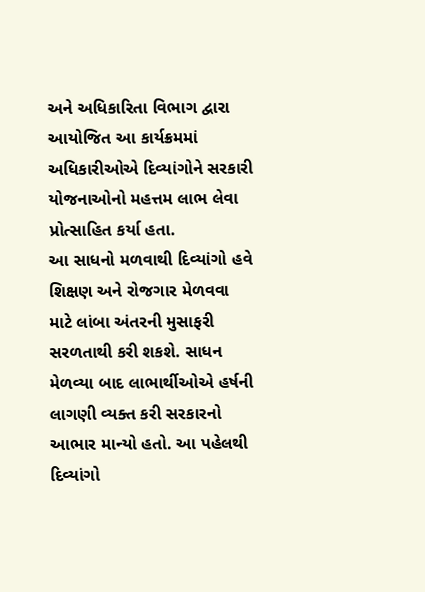અને અધિકારિતા વિભાગ દ્વારા આયોજિત આ કાર્યક્રમમાં અધિકારીઓએ દિવ્યાંગોને સરકારી યોજનાઓનો મહત્તમ લાભ લેવા પ્રોત્સાહિત કર્યા હતા.
આ સાધનો મળવાથી દિવ્યાંગો હવે શિક્ષણ અને રોજગાર મેળવવા માટે લાંબા અંતરની મુસાફરી સરળતાથી કરી શકશે. સાધન મેળવ્યા બાદ લાભાર્થીઓએ હર્ષની લાગણી વ્યક્ત કરી સરકારનો આભાર માન્યો હતો. આ પહેલથી દિવ્યાંગો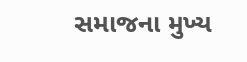સમાજના મુખ્ય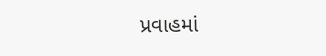પ્રવાહમાં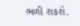ભળી શકશે.